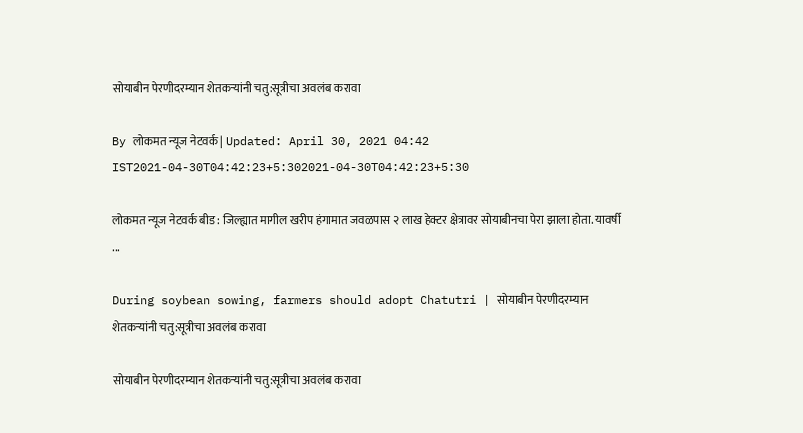सोयाबीन पेरणीदरम्यान शेतकऱ्यांनी चतु:सूत्रीचा अवलंब करावा

By लोकमत न्यूज नेटवर्क | Updated: April 30, 2021 04:42 IST2021-04-30T04:42:23+5:302021-04-30T04:42:23+5:30

लोकमत न्यूज नेटवर्क बीड : जिल्ह्यात मागील खरीप हंगामात जवळपास २ लाख हेक्टर क्षेत्रावर सोयाबीनचा पेरा झाला होता. यावर्षी ...

During soybean sowing, farmers should adopt Chatutri | सोयाबीन पेरणीदरम्यान शेतकऱ्यांनी चतु:सूत्रीचा अवलंब करावा

सोयाबीन पेरणीदरम्यान शेतकऱ्यांनी चतु:सूत्रीचा अवलंब करावा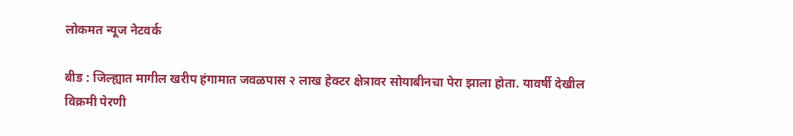लोकमत न्यूज नेटवर्क

बीड : जिल्ह्यात मागील खरीप हंगामात जवळपास २ लाख हेक्टर क्षेत्रावर सोयाबीनचा पेरा झाला होता. यावर्षी देखील विक्रमी पेरणी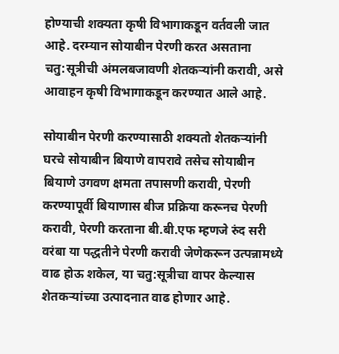होण्याची शक्यता कृषी विभागाकडून वर्तवली जात आहे. दरम्यान सोयाबीन पेरणी करत असताना चतु:सूत्रीची अंमलबजावणी शेतकऱ्यांनी करावी, असे आवाहन कृषी विभागाकडून करण्यात आले आहे.

सोयाबीन पेरणी करण्यासाठी शक्यतो शेतकऱ्यांनी घरचे सोयाबीन बियाणे वापरावे तसेच सोयाबीन बियाणे उगवण क्षमता तपासणी करावी, पेरणी करण्यापूर्वी बियाणास बीज प्रक्रिया करूनच पेरणी करावी, पेरणी करताना बी.बी.एफ म्हणजे रुंद सरी वरंबा या पद्धतीने पेरणी करावी जेणेकरून उत्पन्नामध्ये वाढ होऊ शकेल, या चतु:सूत्रीचा वापर केल्यास शेतकऱ्यांच्या उत्पादनात वाढ होणार आहे.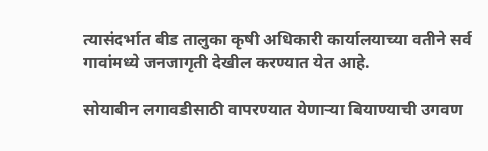त्यासंदर्भात बीड तालुका कृषी अधिकारी कार्यालयाच्या वतीने सर्व गावांमध्ये जनजागृती देखील करण्यात येत आहे.

सोयाबीन लगावडीसाठी वापरण्यात येणाऱ्या बियाण्याची उगवण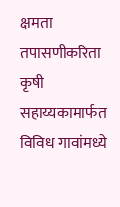क्षमता तपासणीकरिता कृषी सहाय्यकामार्फत विविध गावांमध्ये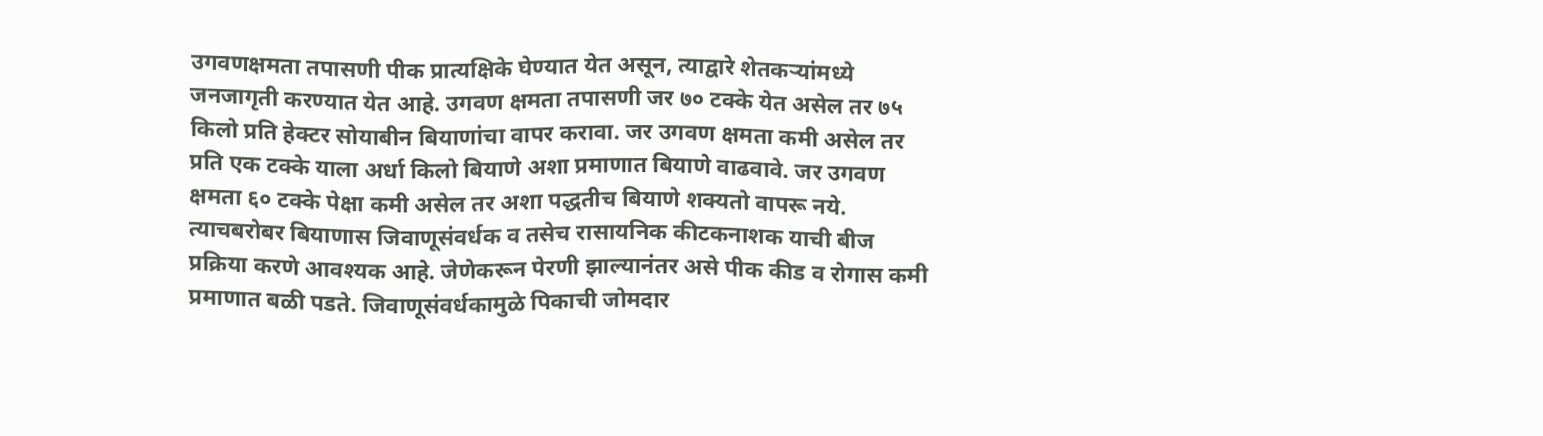उगवणक्षमता तपासणी पीक प्रात्यक्षिके घेण्यात येत असून, त्याद्वारे शेतकऱ्यांमध्ये जनजागृती करण्यात येत आहे. उगवण क्षमता तपासणी जर ७० टक्के येत असेल तर ७५ किलो प्रति हेक्टर सोयाबीन बियाणांचा वापर करावा. जर उगवण क्षमता कमी असेल तर प्रति एक टक्के याला अर्धा किलो बियाणे अशा प्रमाणात बियाणे वाढवावे. जर उगवण क्षमता ६० टक्के पेक्षा कमी असेल तर अशा पद्धतीच बियाणे शक्यतो वापरू नये. त्याचबरोबर बियाणास जिवाणूसंवर्धक व तसेच रासायनिक कीटकनाशक याची बीज प्रक्रिया करणे आवश्यक आहे. जेणेकरून पेरणी झाल्यानंतर असे पीक कीड व रोगास कमी प्रमाणात बळी पडते. जिवाणूसंवर्धकामुळे पिकाची जोमदार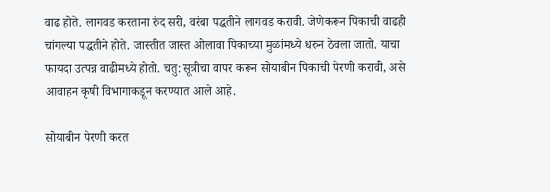वाढ होते. लागवड करताना रुंद सरी, वरंबा पद्धतीने लागवड करावी. जेणेकरून पिकाची वाढही चांगल्या पद्धतीने होते. जास्तीत जास्त ओलावा पिकाच्या मुळांमध्ये धरुन ठेवला जातो. याचा फायदा उत्पन्न वाढीमध्ये होतो. चतु:सूत्रीचा वापर करून सोयाबीन पिकाची पेरणी करावी, असे आवाहन कृषी विभागाकडून करण्यात आले आहे.

सोयाबीन पेरणी करत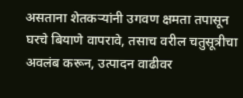असताना शेतकऱ्यांनी उगवण क्षमता तपासून घरचे बियाणे वापरावे, तसाच वरील चतुसूत्रीचा अवलंब करून, उत्पादन वाढीवर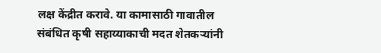लक्ष केंद्रीत करावे. या कामासाठी गावातील संबंधित कृषी सहाय्याकाची मदत शेतकऱ्यांनी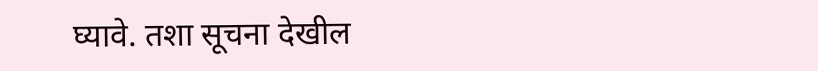घ्यावे. तशा सूचना देखील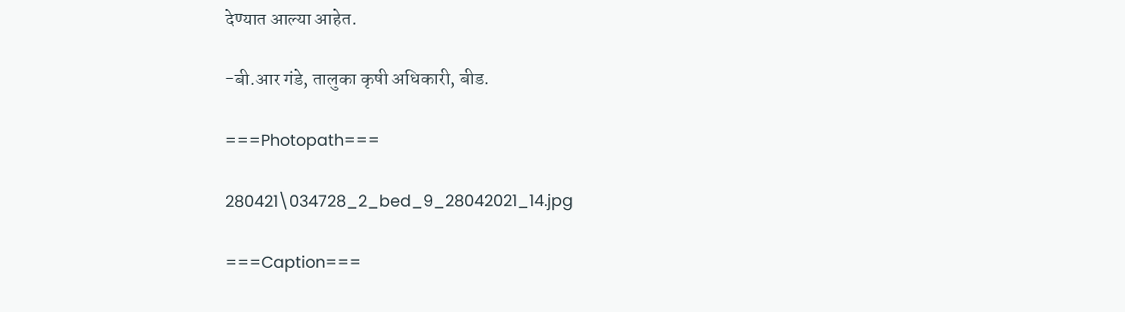देण्यात आल्या आहेत.

-बी.आर गंडे, तालुका कृषी अधिकारी, बीड.

===Photopath===

280421\034728_2_bed_9_28042021_14.jpg

===Caption===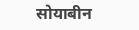सोयाबीन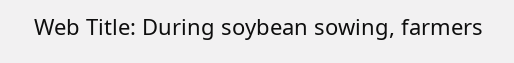Web Title: During soybean sowing, farmers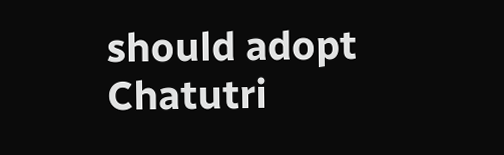should adopt Chatutri